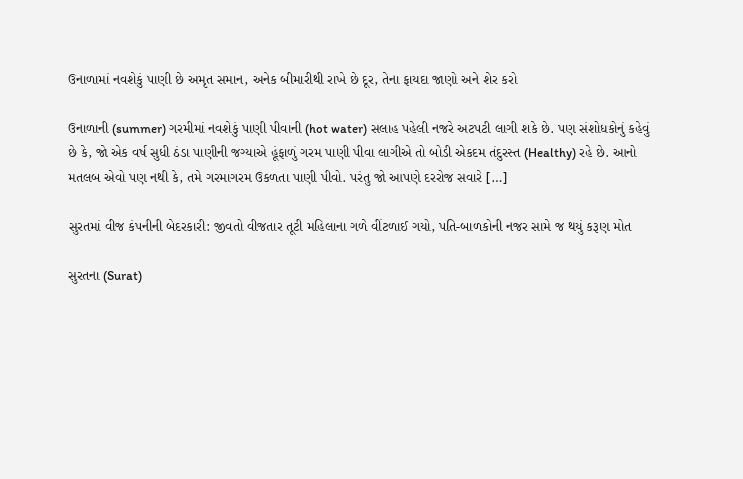ઉનાળામાં નવશેકું પાણી છે અમૃત સમાન, અનેક બીમારીથી રાખે છે દૂર, તેના ફાયદા જાણો અને શેર કરો

ઉનાળાની (summer) ગરમીમાં નવશેકું પાણી પીવાની (hot water) સલાહ પહેલી નજરે અટપટી લાગી શકે છે. પણ સંશોધકોનું કહેવું છે કે, જો એક વર્ષ સુધી ઠંડા પાણીની જગ્યાએ હૂંફાળું ગરમ પાણી પીવા લાગીએ તો બોડી એકદમ તંદુરસ્ત (Healthy) રહે છે. આનો મતલબ એવો પણ નથી કે, તમે ગરમાગરમ ઉકળતા પાણી પીવો. પરંતુ જો આપણે દરરોજ સવારે […]

સુરતમાં વીજ કંપનીની બેદરકારી: જીવતો વીજતાર તૂટી મહિલાના ગળે વીંટળાઈ ગયો, પતિ-બાળકોની નજર સામે જ થયું કરૂણ મોત

સુરતના (Surat)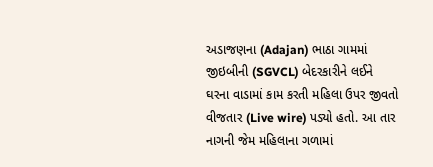અડાજણના (Adajan) ભાઠા ગામમાં જીઇબીની (SGVCL) બેદરકારીને લઈને ઘરના વાડામાં કામ કરતી મહિલા ઉપર જીવતો વીજતાર (Live wire) પડ્યો હતો. આ તાર નાગની જેમ મહિલાના ગળામાં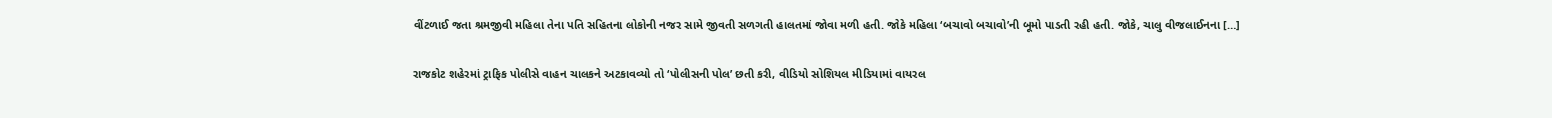વીંટળાઈ જતા શ્રમજીવી મહિલા તેના પતિ સહિતના લોકોની નજર સામે જીવતી સળગતી હાલતમાં જોવા મળી હતી. જોકે મહિલા ‘બચાવો બચાવો’ની બૂમો પાડતી રહી હતી. જોકે, ચાલુ વીજલાઈનના […]

રાજકોટ શહેરમાં ટ્રાફિક પોલીસે વાહન ચાલકને અટકાવવ્યો તો ‘પોલીસની પોલ’ છતી કરી, વીડિયો સોશિયલ મીડિયામાં વાયરલ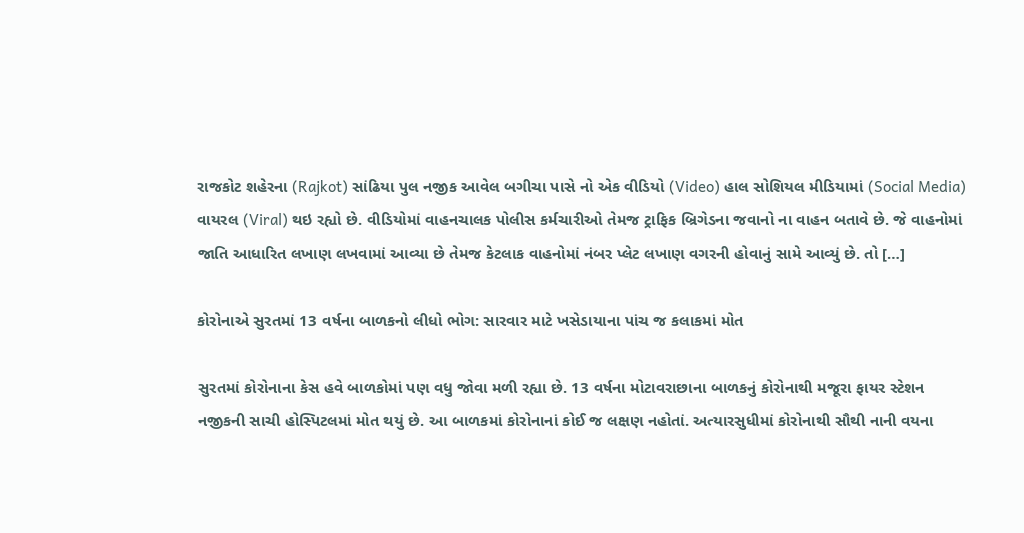રાજકોટ શહેરના (Rajkot) સાંઢિયા પુલ નજીક આવેલ બગીચા પાસે નો એક વીડિયો (Video) હાલ સોશિયલ મીડિયામાં (Social Media) વાયરલ (Viral) થઇ રહ્યો છે. વીડિયોમાં વાહનચાલક પોલીસ કર્મચારીઓ તેમજ ટ્રાફિક બ્રિગેડના જવાનો ના વાહન બતાવે છે. જે વાહનોમાં જાતિ આધારિત લખાણ લખવામાં આવ્યા છે તેમજ કેટલાક વાહનોમાં નંબર પ્લેટ લખાણ વગરની હોવાનું સામે આવ્યું છે. તો […]

કોરોનાએ સુરતમાં 13 વર્ષના બાળકનો લીધો ભોગ: સારવાર માટે ખસેડાયાના પાંચ જ કલાકમાં મોત

સુરતમાં કોરોનાના કેસ હવે બાળકોમાં પણ વધુ જોવા મળી રહ્યા છે. 13 વર્ષના મોટાવરાછાના બાળકનું કોરોનાથી મજૂરા ફાયર સ્ટેશન નજીકની સાચી હોસ્પિટલમાં મોત થયું છે. આ બાળકમાં કોરોનાનાં કોઈ જ લક્ષણ નહોતાં. અત્યારસુધીમાં કોરોનાથી સૌથી નાની વયના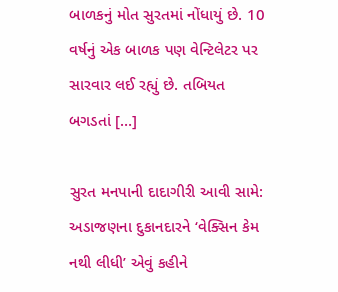બાળકનું મોત સુરતમાં નોંધાયું છે. 10 વર્ષનું એક બાળક પણ વેન્ટિલેટર પર સારવાર લઈ રહ્યું છે. તબિયત બગડતાં […]

સુરત મનપાની દાદાગીરી આવી સામે: અડાજણના દુકાનદારને ‘વેક્સિન કેમ નથી લીધી’ એવું કહીને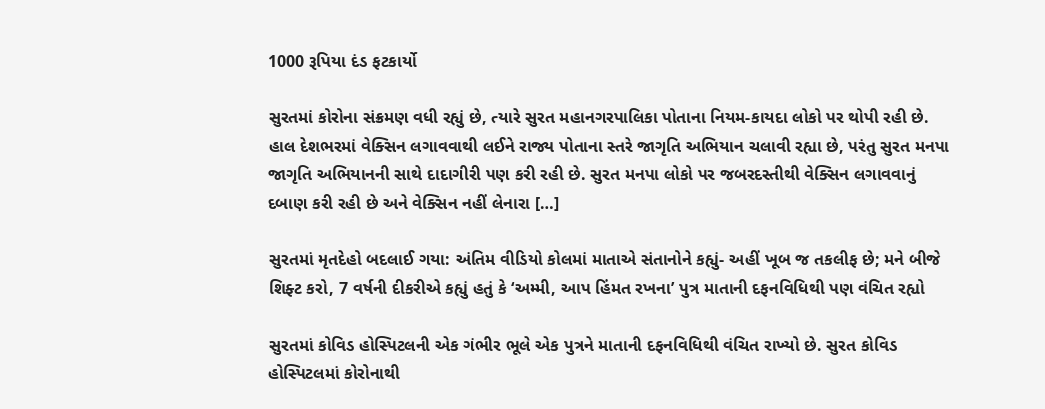1000 રૂપિયા દંડ ફટકાર્યો

સુરતમાં કોરોના સંક્રમણ વધી રહ્યું છે, ત્યારે સુરત મહાનગરપાલિકા પોતાના નિયમ-કાયદા લોકો પર થોપી રહી છે. હાલ દેશભરમાં વેક્સિન લગાવવાથી લઈને રાજ્ય પોતાના સ્તરે જાગૃતિ અભિયાન ચલાવી રહ્યા છે, પરંતુ સુરત મનપા જાગૃતિ અભિયાનની સાથે દાદાગીરી પણ કરી રહી છે. સુરત મનપા લોકો પર જબરદસ્તીથી વેક્સિન લગાવવાનું દબાણ કરી રહી છે અને વેક્સિન નહીં લેનારા […]

સુરતમાં મૃતદેહો બદલાઈ ગયા: અંતિમ વીડિયો કોલમાં માતાએ સંતાનોને કહ્યું- અહીં ખૂબ જ તકલીફ છે; મને બીજે શિફ્ટ કરો, 7 વર્ષની દીકરીએ કહ્યું હતું કે ‘અમ્મી, આપ હિંમત રખના’ પુત્ર માતાની દફનવિધિથી પણ વંચિત રહ્યો

સુરતમાં કોવિડ હોસ્પિટલની એક ગંભીર ભૂલે એક પુત્રને માતાની દફનવિધિથી વંચિત રાખ્યો છે. સુરત કોવિડ હોસ્પિટલમાં કોરોનાથી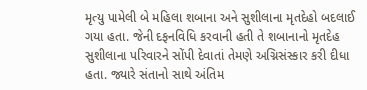મૃત્યુ પામેલી બે મહિલા શબાના અને સુશીલાના મૃતદેહો બદલાઈ ગયા હતા. જેની દફનવિધિ કરવાની હતી તે શબાનાનો મૃતદેહ સુશીલાના પરિવારને સોંપી દેવાતાં તેમણે અગ્નિસંસ્કાર કરી દીધા હતા. જ્યારે સંતાનો સાથે અંતિમ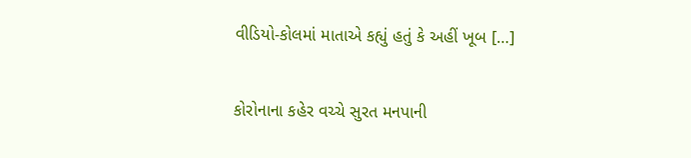વીડિયો-કોલમાં માતાએ કહ્યું હતું કે અહીં ખૂબ […]

કોરોનાના કહેર વચ્ચે સુરત મનપાની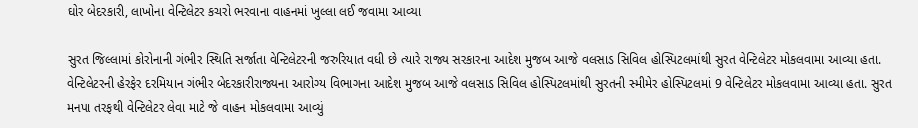ઘોર બેદરકારી, લાખોના વેન્ટિલેટર કચરો ભરવાના વાહનમાં ખુલ્લા લઈ જવામા આવ્યા

સુરત જિલ્લામાં કોરોનાની ગંભીર સ્થિતિ સર્જાતા વેન્ટિલેટરની જરુરિયાત વધી છે ત્યારે રાજ્ય સરકારના આદેશ મુજબ આજે વલસાડ સિવિલ હોસ્પિટલમાંથી સુરત વેન્ટિલેટર મોકલવામા આવ્યા હતા. વેન્ટિલેટરની હેરફેર દરમિયાન ગંભીર બેદરકારીરાજ્યના આરોગ્ય વિભાગના આદેશ મુજબ આજે વલસાડ સિવિલ હોસ્પિટલમાંથી સુરતની સ્મીમેર હોસ્પિટલમાં 9 વેન્ટિલેટર મોકલવામા આવ્યા હતા. સુરત મનપા તરફથી વેન્ટિલેટર લેવા માટે જે વાહન મોકલવામા આવ્યું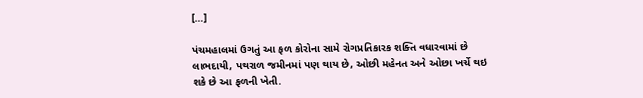[…]

પંચમહાલમાં ઉગતું આ ફળ કોરોના સામે રોગપ્રતિકારક શક્તિ વધારવામાં છે લાભદાયી, પથરાળ જમીનમાં પણ થાય છે, ઓછી મહેનત અને ઓછા ખર્ચે થઇ શકે છે આ ફળની ખેતી.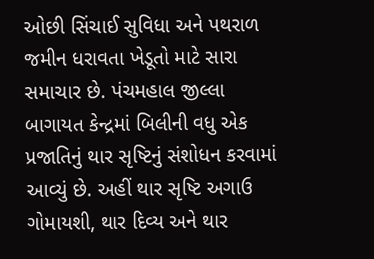ઓછી સિંચાઈ સુવિધા અને પથરાળ જમીન ધરાવતા ખેડૂતો માટે સારા સમાચાર છે. પંચમહાલ જીલ્લા બાગાયત કેન્દ્રમાં બિલીની વધુ એક પ્રજાતિનું થાર સૃષ્ટિનું સંશોધન કરવામાં આવ્યું છે. અહીં થાર સૃષ્ટિ અગાઉ ગોમાયશી, થાર દિવ્ય અને થાર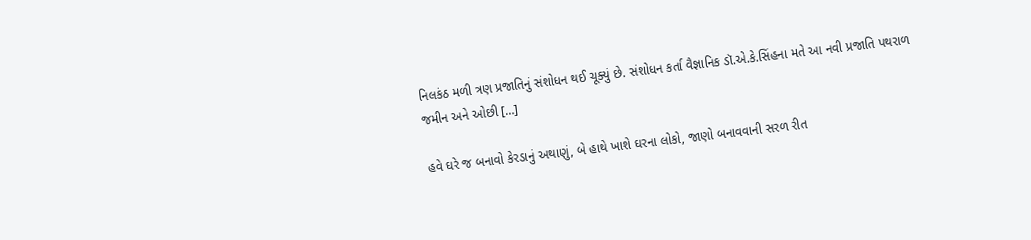નિલકંઠ મળી ત્રણ પ્રજાતિનું સંશોધન થઈ ચૂક્યું છે. સંશોધન કર્તા વૈજ્ઞાનિક ડૉ.એ.કે.સિંહના મતે આ નવી પ્રજાતિ પથરાળ જમીન અને ઓછી […]

હવે ઘરે જ બનાવો કેરડાનું અથાણું, બે હાથે ખાશે ઘરના લોકો, જાણો બનાવવાની સરળ રીત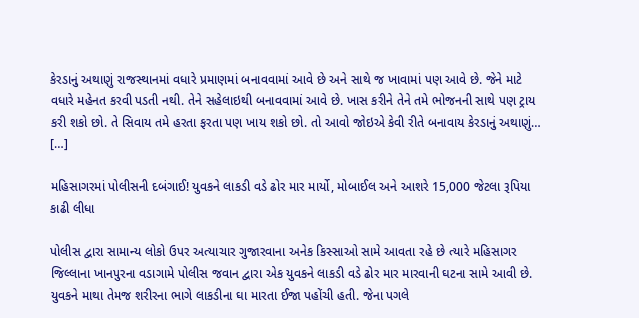કેરડાનું અથાણું રાજસ્થાનમાં વધારે પ્રમાણમાં બનાવવામાં આવે છે અને સાથે જ ખાવામાં પણ આવે છે. જેને માટે વધારે મહેનત કરવી પડતી નથી. તેને સહેલાઇથી બનાવવામાં આવે છે. ખાસ કરીને તેને તમે ભોજનની સાથે પણ ટ્રાય કરી શકો છો. તે સિવાય તમે હરતા ફરતા પણ ખાય શકો છો. તો આવો જોઇએ કેવી રીતે બનાવાય કેરડાનું અથાણું… […]

મહિસાગરમાં પોલીસની દબંગાઈ! યુવકને લાકડી વડે ઢોર માર માર્યો, મોબાઈલ અને આશરે 15,000 જેટલા રૂપિયા કાઢી લીધા

પોલીસ દ્વારા સામાન્ય લોકો ઉપર અત્યાચાર ગુજારવાના અનેક કિસ્સાઓ સામે આવતા રહે છે ત્યારે મહિસાગર જિલ્લાના ખાનપુરના વડાગામે પોલીસ જવાન દ્વારા એક યુવકને લાકડી વડે ઢોર માર મારવાની ઘટના સામે આવી છે. યુવકને માથા તેમજ શરીરના ભાગે લાકડીના ઘા મારતા ઈજા પહોંચી હતી. જેના પગલે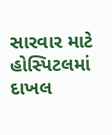સારવાર માટે હોસ્પિટલમાં દાખલ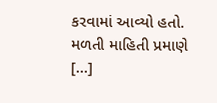કરવામાં આવ્યો હતો. મળતી માહિતી પ્રમાણે […]